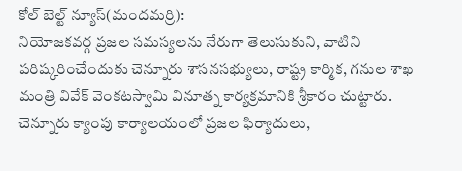కోల్ బెల్ట్ న్యూస్(మందమర్రి):
నియోజకవర్గ ప్రజల సమస్యలను నేరుగా తెలుసుకుని, వాటిని పరిష్కరించేందుకు చెన్నూరు శాసనసభ్యులు, రాష్ట్ర కార్మిక, గనుల శాఖ మంత్రి వివేక్ వెంకటస్వామి వినూత్న కార్యక్రమానికి శ్రీకారం చుట్టారు. చెన్నూరు క్యాంపు కార్యాలయంలో ప్రజల ఫిర్యాదులు,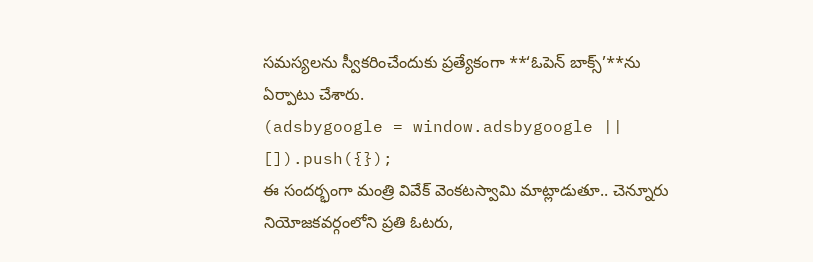సమస్యలను స్వీకరించేందుకు ప్రత్యేకంగా **‘ఓపెన్ బాక్స్’**ను ఏర్పాటు చేశారు.
(adsbygoogle = window.adsbygoogle || []).push({});
ఈ సందర్భంగా మంత్రి వివేక్ వెంకటస్వామి మాట్లాడుతూ.. చెన్నూరు నియోజకవర్గంలోని ప్రతి ఓటరు,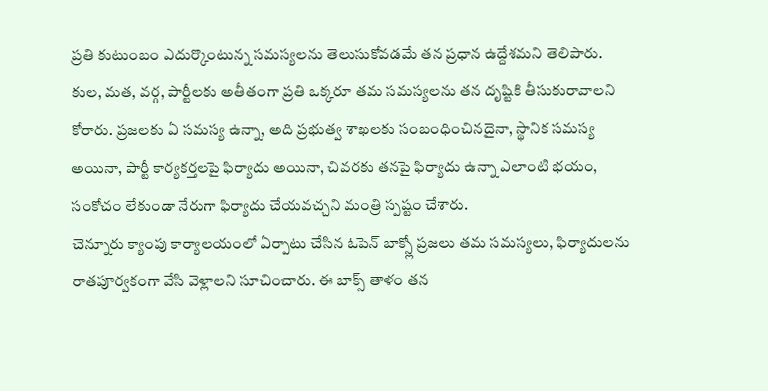ప్రతి కుటుంబం ఎదుర్కొంటున్న సమస్యలను తెలుసుకోవడమే తన ప్రధాన ఉద్దేశమని తెలిపారు. కుల, మత, వర్గ, పార్టీలకు అతీతంగా ప్రతి ఒక్కరూ తమ సమస్యలను తన దృష్టికి తీసుకురావాలని కోరారు. ప్రజలకు ఏ సమస్య ఉన్నా, అది ప్రభుత్వ శాఖలకు సంబంధించినదైనా, స్థానిక సమస్య అయినా, పార్టీ కార్యకర్తలపై ఫిర్యాదు అయినా, చివరకు తనపై ఫిర్యాదు ఉన్నా ఎలాంటి భయం, సంకోచం లేకుండా నేరుగా ఫిర్యాదు చేయవచ్చని మంత్రి స్పష్టం చేశారు.
చెన్నూరు క్యాంపు కార్యాలయంలో ఏర్పాటు చేసిన ఓపెన్ బాక్స్లో ప్రజలు తమ సమస్యలు, ఫిర్యాదులను రాతపూర్వకంగా వేసి వెళ్లాలని సూచించారు. ఈ బాక్స్ తాళం తన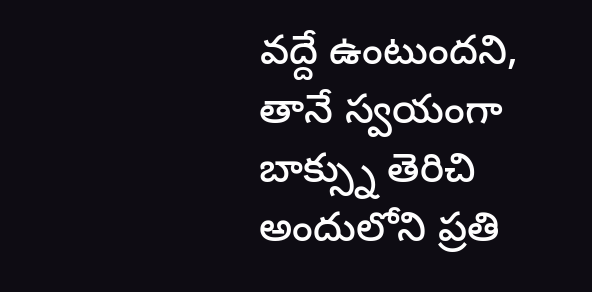వద్దే ఉంటుందని, తానే స్వయంగా బాక్స్ను తెరిచి అందులోని ప్రతి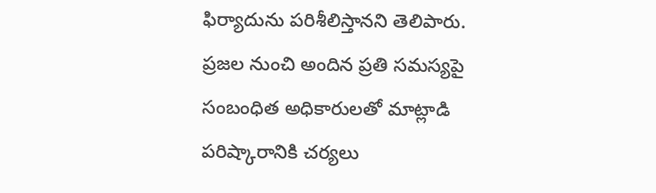ఫిర్యాదును పరిశీలిస్తానని తెలిపారు. ప్రజల నుంచి అందిన ప్రతి సమస్యపై సంబంధిత అధికారులతో మాట్లాడి పరిష్కారానికి చర్యలు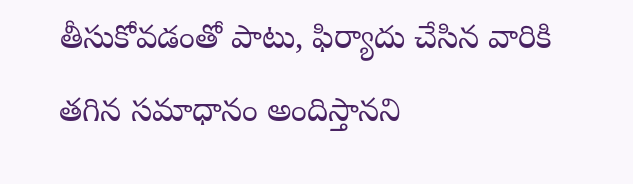తీసుకోవడంతో పాటు, ఫిర్యాదు చేసిన వారికి తగిన సమాధానం అందిస్తానని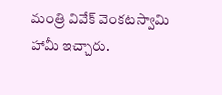మంత్రి వివేక్ వెంకటస్వామి హామీ ఇచ్చారు.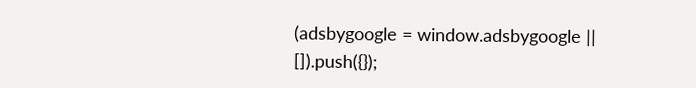(adsbygoogle = window.adsbygoogle || []).push({});